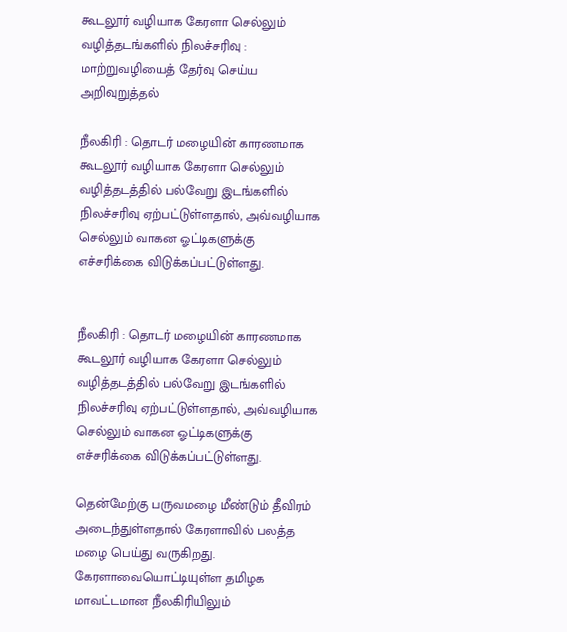கூடலூர் வழியாக கேரளா செல்லும் வழித்தடங்களில் நிலச்சரிவு : மாற்றுவழியைத் தேர்வு செய்ய அறிவுறுத்தல்

நீலகிரி : தொடர் மழையின் காரணமாக கூடலூர் வழியாக கேரளா செல்லும் வழித்தடத்தில் பல்வேறு இடங்களில் நிலச்சரிவு ஏற்பட்டுள்ளதால், அவ்வழியாக செல்லும் வாகன ஓட்டிகளுக்கு எச்சரிக்கை விடுக்கப்பட்டுள்ளது.


நீலகிரி : தொடர் மழையின் காரணமாக கூடலூர் வழியாக கேரளா செல்லும் வழித்தடத்தில் பல்வேறு இடங்களில் நிலச்சரிவு ஏற்பட்டுள்ளதால், அவ்வழியாக செல்லும் வாகன ஓட்டிகளுக்கு எச்சரிக்கை விடுக்கப்பட்டுள்ளது.

தென்மேற்கு பருவமழை மீண்டும் தீவிரம் அடைந்துள்ளதால் கேரளாவில் பலத்த மழை பெய்து வருகிறது. கேரளாவையொட்டியுள்ள தமிழக மாவட்டமான நீலகிரியிலும்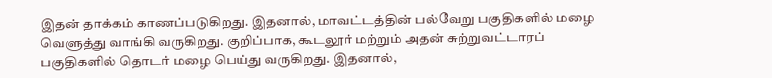இதன் தாக்கம் காணப்படுகிறது. இதனால், மாவட்டத்தின் பல்வேறு பகுதிகளில் மழை வெளுத்து வாங்கி வருகிறது. குறிப்பாக, கூடலூர் மற்றும் அதன் சுற்றுவட்டாரப் பகுதிகளில் தொடர் மழை பெய்து வருகிறது. இதனால்,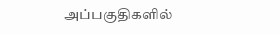அப்பகுதிகளில்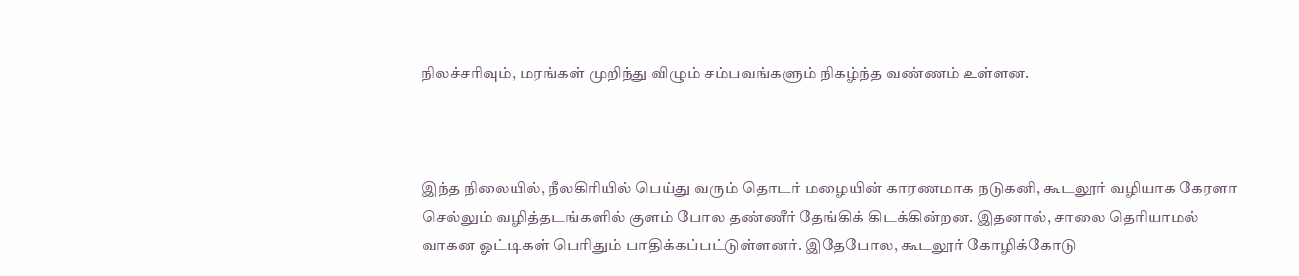நிலச்சரிவும், மரங்கள் முறிந்து விழும் சம்பவங்களும் நிகழ்ந்த வண்ணம் உள்ளன.



இந்த நிலையில், நீலகிரியில் பெய்து வரும் தொடர் மழையின் காரணமாக நடுகனி, கூடலூர் வழியாக கேரளா செல்லும் வழித்தடங்களில் குளம் போல தண்ணீர் தேங்கிக் கிடக்கின்றன. இதனால், சாலை தெரியாமல் வாகன ஓட்டிகள் பெரிதும் பாதிக்கப்பட்டுள்ளனர். இதேபோல, கூடலூர் கோழிக்கோடு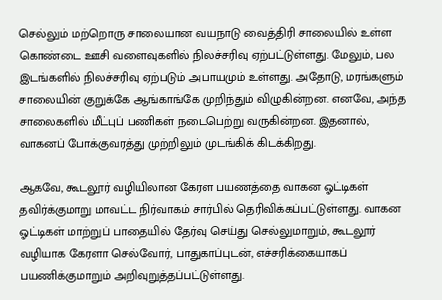செல்லும் மற்றொரு சாலையான வயநாடு வைத்திரி சாலையில் உள்ள கொண்டை ஊசி வளைவுகளில் நிலச்சரிவு ஏற்பட்டுள்ளது. மேலும், பல இடங்களில் நிலச்சரிவு ஏற்படும் அபாயமும் உள்ளது. அதோடு, மரங்களும் சாலையின் குறுக்கே ஆங்காங்கே முறிந்தும் விழுகின்றன. எனவே, அந்த சாலைகளில் மீட்புப் பணிகள் நடைபெற்று வருகின்றன. இதனால், வாகனப் போக்குவரத்து முற்றிலும் முடங்கிக் கிடக்கிறது.

ஆகவே, கூடலூர் வழியிலான கேரள பயணத்தை வாகன ஓட்டிகள் தவிர்க்குமாறு மாவட்ட நிர்வாகம் சார்பில் தெரிவிக்கப்பட்டுள்ளது. வாகன ஓட்டிகள் மாற்றுப் பாதையில் தேர்வு செய்து செல்லுமாறும், கூடலூர் வழியாக கேரளா செல்வோர், பாதுகாப்புடன், எச்சரிக்கையாகப் பயணிக்குமாறும் அறிவுறுத்தப்பட்டுள்ளது.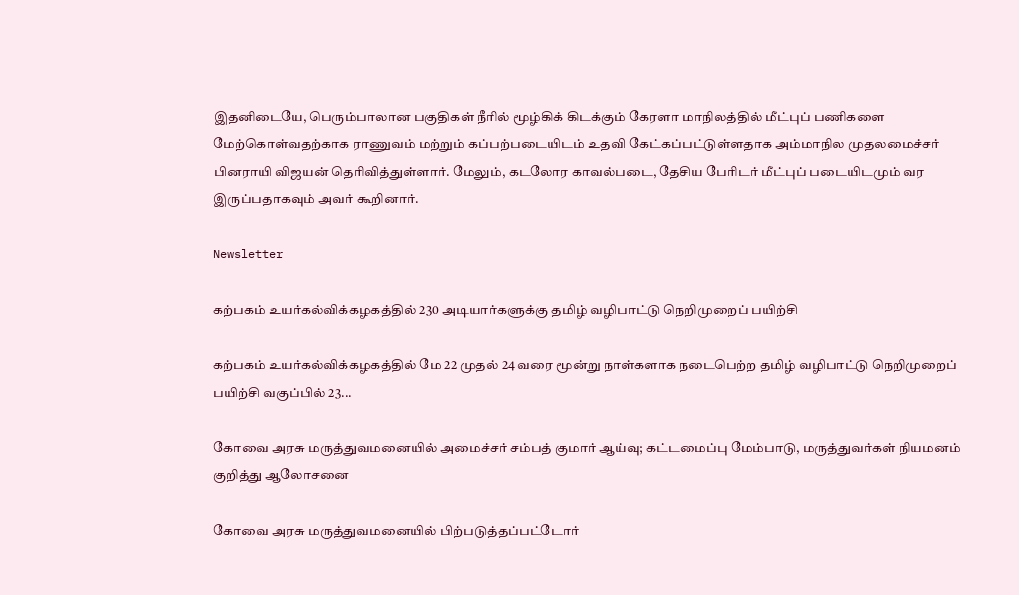இதனிடையே, பெரும்பாலான பகுதிகள் நீரில் மூழ்கிக் கிடக்கும் கேரளா மாநிலத்தில் மீட்புப் பணிகளை மேற்கொள்வதற்காக ராணுவம் மற்றும் கப்பற்படையிடம் உதவி கேட்கப்பட்டுள்ளதாக அம்மாநில முதலமைச்சர் பினராயி விஜயன் தெரிவித்துள்ளார். மேலும், கடலோர காவல்படை, தேசிய பேரிடர் மீட்புப் படையிடமும் வர இருப்பதாகவும் அவர் கூறினார்.

Newsletter

கற்பகம் உயர்கல்விக்கழகத்தில் 230 அடியார்களுக்கு தமிழ் வழிபாட்டு நெறிமுறைப் பயிற்சி

கற்பகம் உயர்கல்விக்கழகத்தில் மே 22 முதல் 24 வரை மூன்று நாள்களாக நடைபெற்ற தமிழ் வழிபாட்டு நெறிமுறைப் பயிற்சி வகுப்பில் 23...

கோவை அரசு மருத்துவமனையில் அமைச்சர் சம்பத் குமார் ஆய்வு; கட்டமைப்பு மேம்பாடு, மருத்துவர்கள் நியமனம் குறித்து ஆலோசனை

கோவை அரசு மருத்துவமனையில் பிற்படுத்தப்பட்டோர்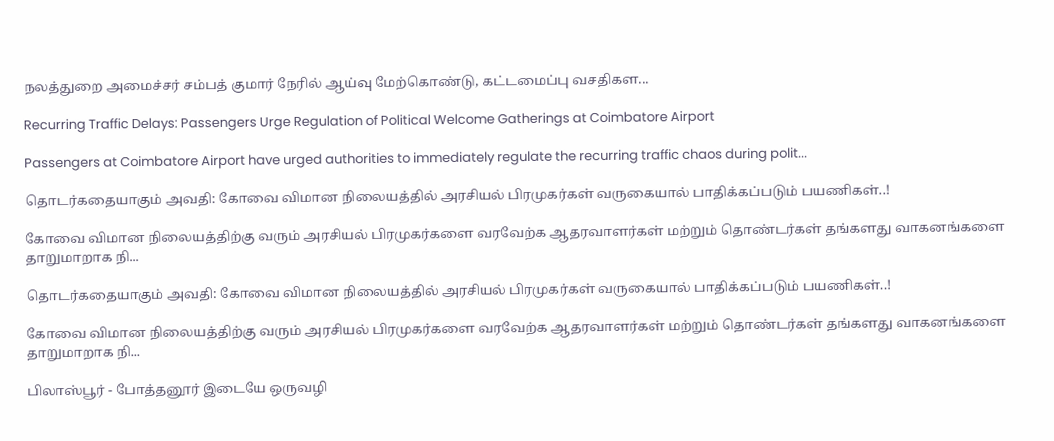நலத்துறை அமைச்சர் சம்பத் குமார் நேரில் ஆய்வு மேற்கொண்டு, கட்டமைப்பு வசதிகள...

Recurring Traffic Delays: Passengers Urge Regulation of Political Welcome Gatherings at Coimbatore Airport

Passengers at Coimbatore Airport have urged authorities to immediately regulate the recurring traffic chaos during polit...

தொடர்கதையாகும் அவதி: கோவை விமான நிலையத்தில் அரசியல் பிரமுகர்கள் வருகையால் பாதிக்கப்படும் பயணிகள்..!

கோவை விமான நிலையத்திற்கு வரும் அரசியல் பிரமுகர்களை வரவேற்க ஆதரவாளர்கள் மற்றும் தொண்டர்கள் தங்களது வாகனங்களை தாறுமாறாக நி...

தொடர்கதையாகும் அவதி: கோவை விமான நிலையத்தில் அரசியல் பிரமுகர்கள் வருகையால் பாதிக்கப்படும் பயணிகள்..!

கோவை விமான நிலையத்திற்கு வரும் அரசியல் பிரமுகர்களை வரவேற்க ஆதரவாளர்கள் மற்றும் தொண்டர்கள் தங்களது வாகனங்களை தாறுமாறாக நி...

பிலாஸ்பூர் - போத்தனூர் இடையே ஒருவழி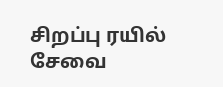சிறப்பு ரயில் சேவை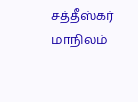சத்தீஸ்கர் மாநிலம்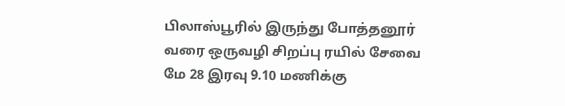பிலாஸ்பூரில் இருந்து போத்தனூர் வரை ஒருவழி சிறப்பு ரயில் சேவை மே 28 இரவு 9.10 மணிக்கு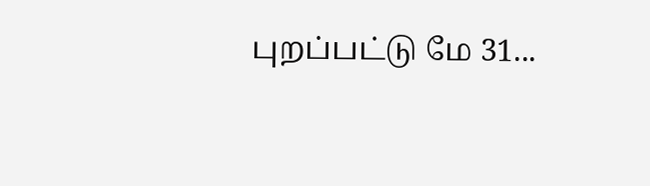புறப்பட்டு மே 31...